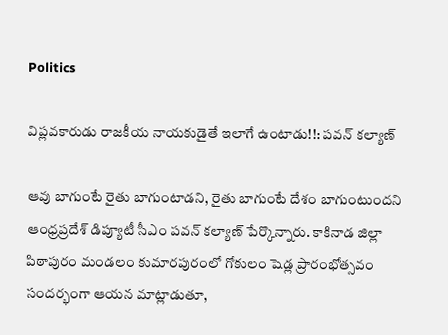Politics

విప్లవకారుడు రాజకీయ నాయకుడైతే ఇలాగే ఉంటాడు!!: పవన్‌ కల్యాణ్‌

ఆవు బాగుంటే రైతు బాగుంటాడని, రైతు బాగుంటే దేశం బాగుంటుందని ఆంధ్రప్రదేశ్‌ డిప్యూటీ సీఎం పవన్‌ కల్యాణ్‌ పేర్కొన్నారు. కాకినాడ జిల్లా పిఠాపురం మండలం కుమారపురంలో గోకులం షెడ్ల ప్రారంభోత్సవం సందర్భంగా ఆయన మాట్లాడుతూ,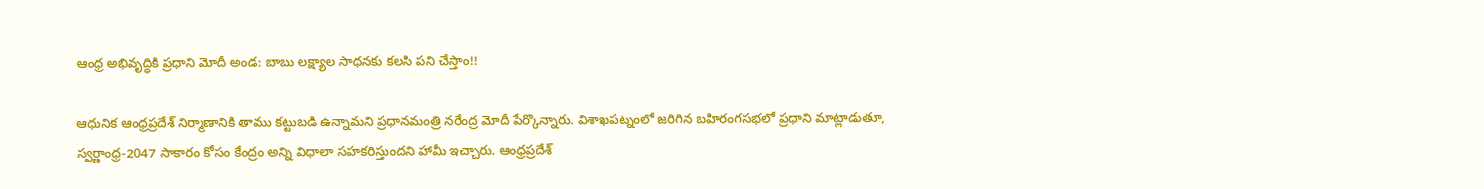ఆంధ్ర అభివృద్ధికి ప్రధాని మోదీ అండ: బాబు లక్ష్యాల సాధనకు కలసి పని చేస్తాం!!

ఆధునిక ఆంధ్రప్రదేశ్‌ నిర్మాణానికి తాము కట్టుబడి ఉన్నామని ప్రధానమంత్రి నరేంద్ర మోదీ పేర్కొన్నారు. విశాఖపట్నంలో జరిగిన బహిరంగసభలో ప్రధాని మాట్లాడుతూ, స్వర్ణాంధ్ర-2047 సాకారం కోసం కేంద్రం అన్ని విధాలా సహకరిస్తుందని హామీ ఇచ్చారు. ఆంధ్రప్రదేశ్‌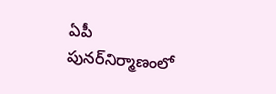ఏపీ పునర్‌నిర్మాణంలో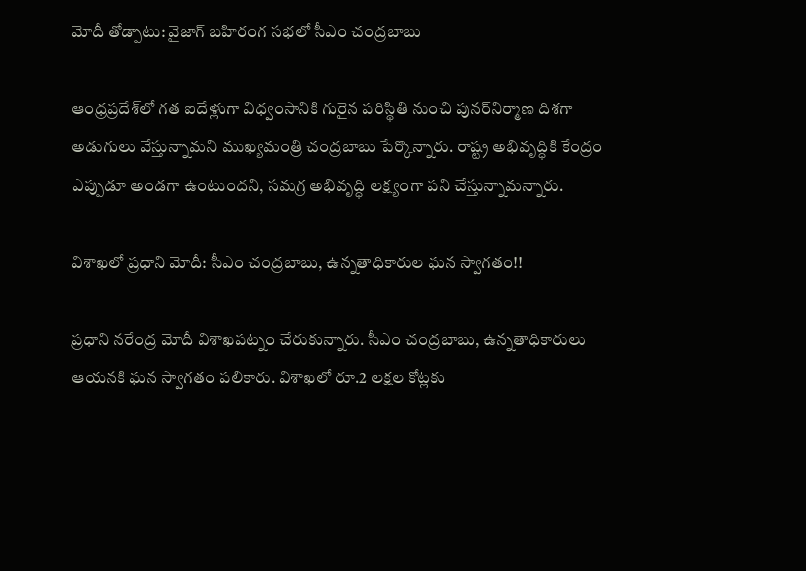మోదీ తోడ్పాటు: వైజాగ్ బహిరంగ సభలో సీఎం చంద్రబాబు

ఆంధ్రప్రదేశ్‌లో గత ఐదేళ్లుగా విధ్వంసానికి గురైన పరిస్థితి నుంచి పునర్‌నిర్మాణ దిశగా అడుగులు వేస్తున్నామని ముఖ్యమంత్రి చంద్రబాబు పేర్కొన్నారు. రాష్ట్ర అభివృద్ధికి కేంద్రం ఎప్పుడూ అండగా ఉంటుందని, సమగ్ర అభివృద్ధి లక్ష్యంగా పని చేస్తున్నామన్నారు.

విశాఖలో ప్రధాని మోదీ: సీఎం చంద్రబాబు, ఉన్నతాధికారుల ఘన స్వాగతం!!

ప్రధాని నరేంద్ర మోదీ విశాఖపట్నం చేరుకున్నారు. సీఎం చంద్రబాబు, ఉన్నతాధికారులు ఆయనకి ఘన స్వాగతం పలికారు. విశాఖలో రూ.2 లక్షల కోట్లకు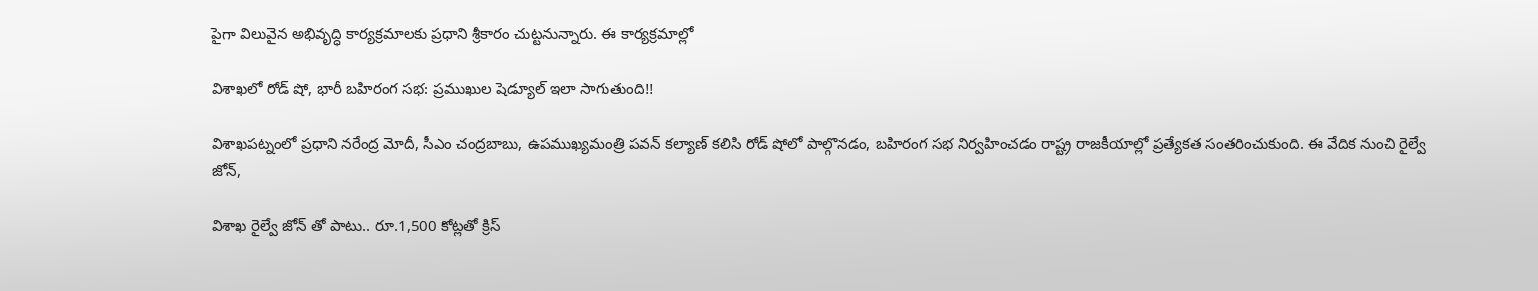పైగా విలువైన అభివృద్ధి కార్యక్రమాలకు ప్రధాని శ్రీకారం చుట్టనున్నారు. ఈ కార్యక్రమాల్లో

విశాఖలో రోడ్‌ షో, భారీ బహిరంగ సభ: ప్రముఖుల షెడ్యూల్ ఇలా సాగుతుంది!!

విశాఖపట్నంలో ప్రధాని నరేంద్ర మోదీ, సీఎం చంద్రబాబు, ఉపముఖ్యమంత్రి పవన్‌ కల్యాణ్‌ కలిసి రోడ్‌ షోలో పాల్గొనడం, బహిరంగ సభ నిర్వహించడం రాష్ట్ర రాజకీయాల్లో ప్రత్యేకత సంతరించుకుంది. ఈ వేదిక నుంచి రైల్వే జోన్‌,

విశాఖ రైల్వే జోన్‌ తో పాటు.. రూ.1,500 కోట్లతో క్రిస్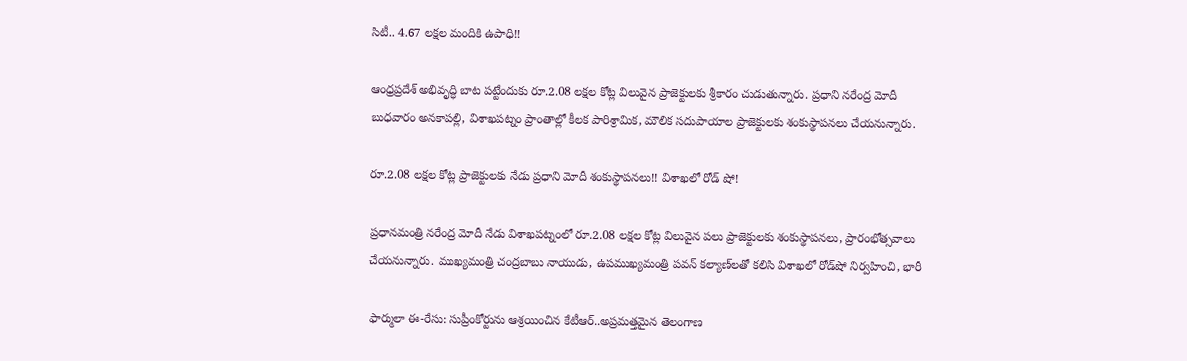సిటీ.. 4.67 లక్షల మందికి ఉపాధి!!

ఆంధ్రప్రదేశ్‌ అభివృద్ధి బాట పట్టేందుకు రూ.2.08 లక్షల కోట్ల విలువైన ప్రాజెక్టులకు శ్రీకారం చుడుతున్నారు. ప్రధాని నరేంద్ర మోదీ బుధవారం అనకాపల్లి, విశాఖపట్నం ప్రాంతాల్లో కీలక పారిశ్రామిక, మౌలిక సదుపాయాల ప్రాజెక్టులకు శంకుస్థాపనలు చేయనున్నారు.

రూ.2.08 లక్షల కోట్ల ప్రాజెక్టులకు నేడు ప్రధాని మోదీ శంకుస్థాపనలు!! విశాఖలో రోడ్ షో!

ప్రధానమంత్రి నరేంద్ర మోదీ నేడు విశాఖపట్నంలో రూ.2.08 లక్షల కోట్ల విలువైన పలు ప్రాజెక్టులకు శంకుస్థాపనలు, ప్రారంభోత్సవాలు చేయనున్నారు. ముఖ్యమంత్రి చంద్రబాబు నాయుడు, ఉపముఖ్యమంత్రి పవన్‌ కల్యాణ్‌లతో కలిసి విశాఖలో రోడ్‌షో నిర్వహించి, భారీ

ఫార్ములా ఈ-రేసు: సుప్రీంకోర్టును ఆశ్రయించిన కేటీఆర్..అప్రమత్తమైన తెలంగాణ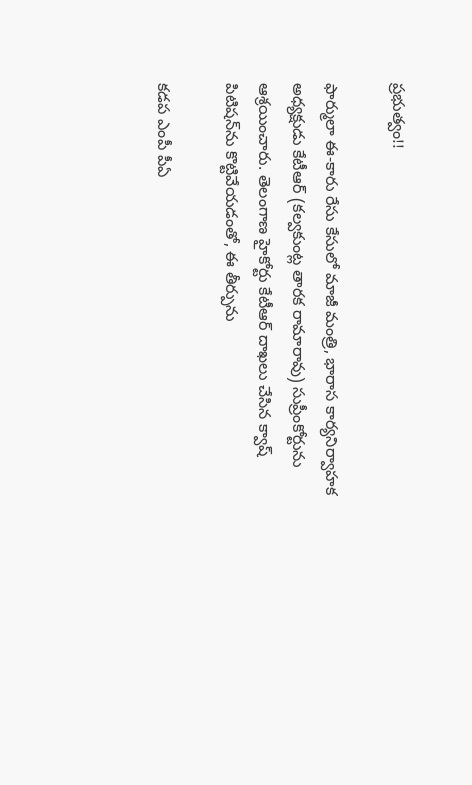ప్రభుత్వం!!

ఫార్ములా ఈ-కారు రేసు కేసులో మాజీ మంత్రి, భారాస కార్యనిర్వాహక అధ్యక్షుడు కేటీఆర్‌ (కల్వకుంట్ల తారక రామారావు) సుప్రీంకోర్టును ఆశ్రయించారు. తెలంగాణ హైకోర్టు కేటీఆర్‌ దాఖలు చేసిన క్వాష్‌ పిటిషన్‌ను కొట్టివేయడంతో, ఈ తీర్పును

కడప ఎంపీ పీఏ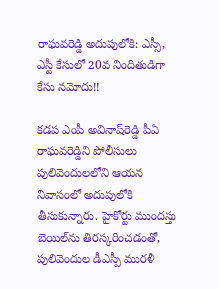రాఘవరెడ్డి అదుపులోకి: ఎస్సీ, ఎస్టీ కేసులో 20వ నిందితుడిగా కేసు నమోదు!!

కడప ఎంపీ అవినాష్‌రెడ్డి పీఏ రాఘవరెడ్డిని పోలీసులు పులివెందులలోని ఆయన నివాసంలో అదుపులోకి తీసుకున్నారు. హైకోర్టు ముందస్తు బెయిల్‌ను తిరస్కరించడంతో, పులివెందుల డీఎస్పీ మురళీ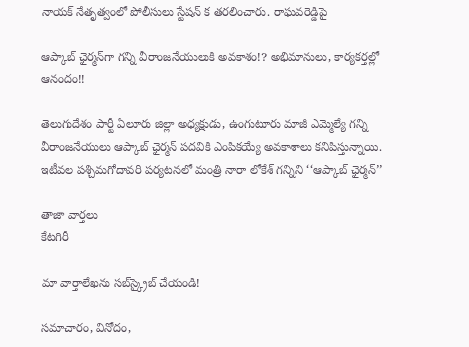నాయక్‌ నేతృత్వంలో పోలీసులు స్టేషన్ క తరలించారు. రాఘవరెడ్డిపై

ఆప్కాబ్‌ ఛైర్మన్‌గా గన్ని వీరాంజనేయులుకి అవకాశం!? అభిమానులు, కార్యకర్తల్లో ఆనందం!!

తెలుగుదేశం పార్టీ ఏలూరు జిల్లా అధ్యక్షుడు, ఉంగుటూరు మాజీ ఎమ్మెల్యే గన్ని వీరాంజనేయులు ఆప్కాబ్‌ ఛైర్మన్‌ పదవికి ఎంపికయ్యే అవకాశాలు కనిపిస్తున్నాయి. ఇటీవల పశ్చిమగోదావరి పర్యటనలో మంత్రి నారా లోకేశ్‌ గన్నిని ‘‘ఆప్కాబ్‌ ఛైర్మన్‌’’

తాజా వార్తలు
కేటగిరీ

మా వార్తాలేఖను సబ్‌స్క్రైబ్ చేయండి!

సమాచారం, వినోదం,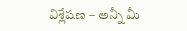విశ్లేషణ – అన్నీ మీ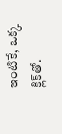ఇంటికే, ఒక్క క్లిక్‌తో.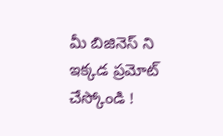మీ బిజినెస్ ని ఇక్కడ ప్రమోట్ చేస్కోండి !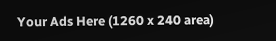Your Ads Here (1260 x 240 area)